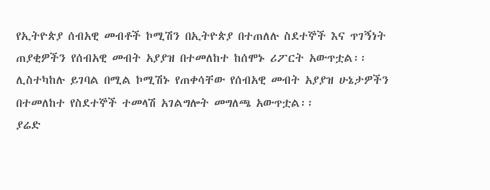የኢትዮጵያ ሰብአዊ መብቶች ኮሚሽን በኢትዮጵያ በተጠለሉ ስደተኞች እና ጥገኝነት ጠያቂዎችን የሰብአዊ መብት አያያዝ በተመለከተ ከሰሞኑ ሪፖርት አውጥቷል፡፡
ሊስተካከሉ ይገባል በሚል ኮሚሽኑ የጠቀሳቸው የሰብአዊ መብት አያያዝ ሁኔታዎችን በተመለከተ የስደተኞች ተመላሽ አገልግሎት መግለጫ አውጥቷል፡፡
ያሬድ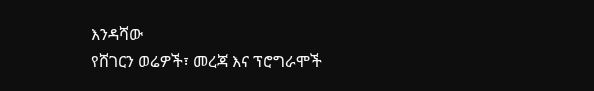እንዳሻው
የሸገርን ወሬዎች፣ መረጃ እና ፕሮግራሞች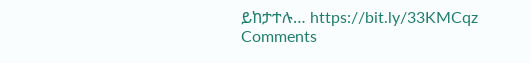ይከታተሉ… https://bit.ly/33KMCqz
Comments